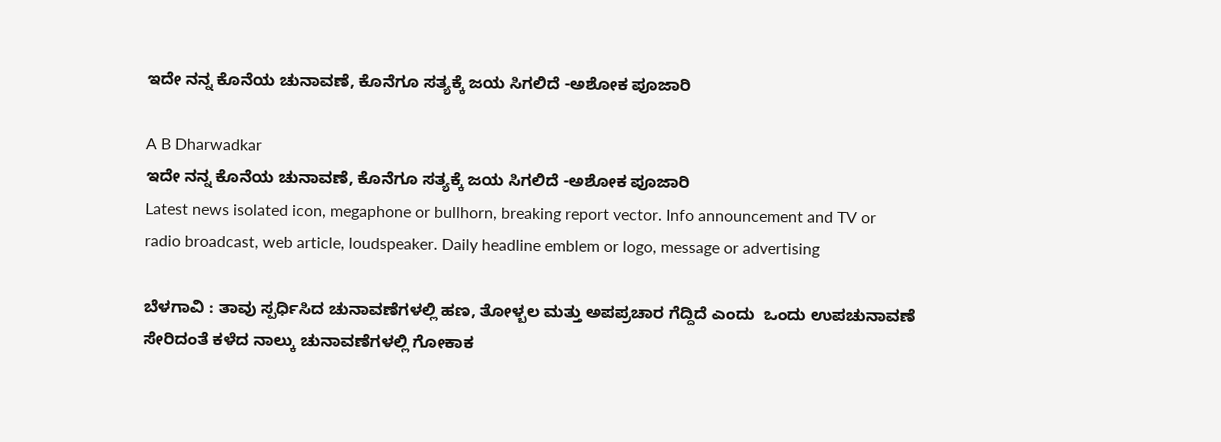ಇದೇ ನನ್ನ ಕೊನೆಯ ಚುನಾವಣೆ, ಕೊನೆಗೂ ಸತ್ಯಕ್ಕೆ ಜಯ ಸಿಗಲಿದೆ -ಅಶೋಕ ಪೂಜಾರಿ

A B Dharwadkar
ಇದೇ ನನ್ನ ಕೊನೆಯ ಚುನಾವಣೆ, ಕೊನೆಗೂ ಸತ್ಯಕ್ಕೆ ಜಯ ಸಿಗಲಿದೆ -ಅಶೋಕ ಪೂಜಾರಿ
Latest news isolated icon, megaphone or bullhorn, breaking report vector. Info announcement and TV or radio broadcast, web article, loudspeaker. Daily headline emblem or logo, message or advertising

ಬೆಳಗಾವಿ : ತಾವು ಸ್ಪರ್ಧಿಸಿದ ಚುನಾವಣೆಗಳಲ್ಲಿ ಹಣ, ತೋಳ್ಬಲ ಮತ್ತು ಅಪಪ್ರಚಾರ ಗೆದ್ದಿದೆ ಎಂದು  ಒಂದು ಉಪಚುನಾವಣೆ ಸೇರಿದಂತೆ ಕಳೆದ ನಾಲ್ಕು ಚುನಾವಣೆಗಳಲ್ಲಿ ಗೋಕಾಕ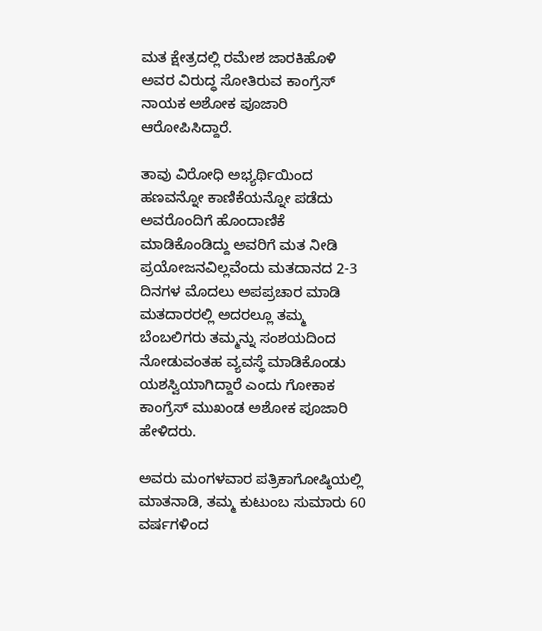ಮತ ಕ್ಷೇತ್ರದಲ್ಲಿ ರಮೇಶ ಜಾರಕಿಹೊಳಿ ಅವರ ವಿರುದ್ಧ ಸೋತಿರುವ ಕಾಂಗ್ರೆಸ್ ನಾಯಕ ಅಶೋಕ ಪೂಜಾರಿ ಆರೋಪಿಸಿದ್ದಾರೆ.

ತಾವು ವಿರೋಧಿ ಅಭ್ಯರ್ಥಿಯಿಂದ ಹಣವನ್ನೋ ಕಾಣಿಕೆಯನ್ನೋ ಪಡೆದು ಅವರೊಂದಿಗೆ ಹೊಂದಾಣಿಕೆ ಮಾಡಿಕೊಂಡಿದ್ದು ಅವರಿಗೆ ಮತ ನೀಡಿ ಪ್ರಯೋಜನವಿಲ್ಲವೆಂದು ಮತದಾನದ 2-3 ದಿನಗಳ ಮೊದಲು ಅಪಪ್ರಚಾರ ಮಾಡಿ ಮತದಾರರಲ್ಲಿ ಅದರಲ್ಲೂ ತಮ್ಮ ಬೆಂಬಲಿಗರು ತಮ್ಮನ್ನು ಸಂಶಯದಿಂದ ನೋಡುವಂತಹ ವ್ಯವಸ್ಥೆ ಮಾಡಿಕೊಂಡು ಯಶಸ್ವಿಯಾಗಿದ್ದಾರೆ ಎಂದು ಗೋಕಾಕ ಕಾಂಗ್ರೆಸ್ ಮುಖಂಡ ಅಶೋಕ ಪೂಜಾರಿ ಹೇಳಿದರು.

ಅವರು ಮಂಗಳವಾರ ಪತ್ರಿಕಾಗೋಷ್ಠಿಯಲ್ಲಿ ಮಾತನಾಡಿ, ತಮ್ಮ ಕುಟುಂಬ ಸುಮಾರು 60 ವರ್ಷಗಳಿಂದ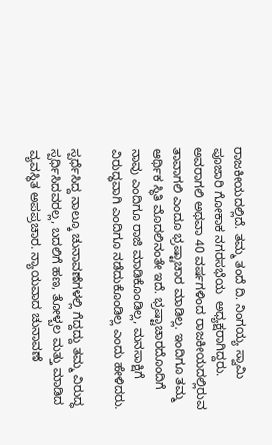ರಾಜಕೀಯದಲ್ಲಿದೆ. ತಮ್ಮ ತಂದೆ ದಿ. ನಿಂಗಯ್ಯ ಸ್ವಾಮಿ ಪೂಜಾರಿ ಗೋಕಾಕ ನಗರಸಭೆಯ  ಅಧ್ಯಕ್ಷರಾಗಿದ್ದರು. ಅವರಾಗಲಿ ಅಥವಾ 40 ವರ್ಷಗಳಿಂದ ರಾಜಕೀಯದಲ್ಲಿರುವ ತಾವಾಗಲಿ ಎಂದೂ ಭ್ರಷ್ಟಾಚಾರ ಮಾಡಿಲ್ಲ. ಇಂದಿಗೂ ತಮ್ಮ ಆರ್ಥಿಕ ಸ್ಥಿತಿ ಮೊದಲಿನಂತೇ ಇದೆ. ಭ್ರಷ್ಟಾಚಾರದೊಂದಿಗೆ ನಾವು ಎಂದಿಗೂ ರಾಜಿ ಮಾಡಿಕೊಂಡಿಲ್ಲ, ಮನಸಾಕ್ಷಿಗೆ ವಿರುದ್ಧವಾಗಿ ಎಂದಿಗೂ ನಡೆದುಕೊಂಡಿಲ್ಲ ಎಂದು ಹೇಳಿದರು.

ಸ್ಪರ್ಧೆಸಿದ್ದ ನಾಲ್ಕೂ ಚುನಾವಣೆಗಳಲ್ಲಿ ಗೆದ್ದದ್ದು ತಮ್ಮ ವಿರುದ್ಧ ಸ್ಪರ್ಧಿಸಿದವರಲ್ಲ, ಬದಲಿಗೆ ಹಣ, ತೋಳ್ಬಲ ಮತ್ತು ಮಾಡಿದ ವ್ಯವಸ್ಥಿತ ಅಪಪ್ರಚಾರ. ನ್ಯಾಯವಾದ ಚುನಾವಣೆ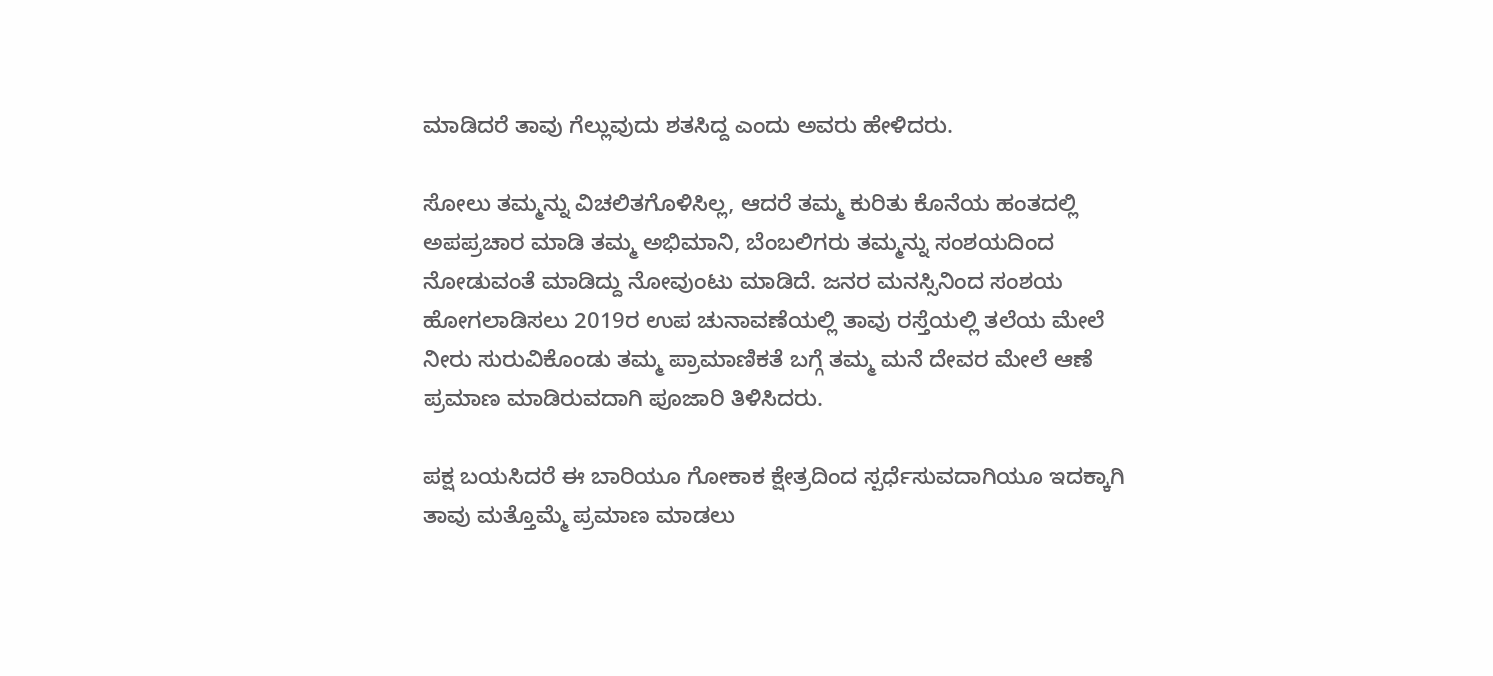ಮಾಡಿದರೆ ತಾವು ಗೆಲ್ಲುವುದು ಶತಸಿದ್ದ ಎಂದು ಅವರು ಹೇಳಿದರು.

ಸೋಲು ತಮ್ಮನ್ನು ವಿಚಲಿತಗೊಳಿಸಿಲ್ಲ, ಆದರೆ ತಮ್ಮ ಕುರಿತು ಕೊನೆಯ ಹಂತದಲ್ಲಿ ಅಪಪ್ರಚಾರ ಮಾಡಿ ತಮ್ಮ ಅಭಿಮಾನಿ, ಬೆಂಬಲಿಗರು ತಮ್ಮನ್ನು ಸಂಶಯದಿಂದ ನೋಡುವಂತೆ ಮಾಡಿದ್ದು ನೋವುಂಟು ಮಾಡಿದೆ. ಜನರ ಮನಸ್ಸಿನಿಂದ ಸಂಶಯ ಹೋಗಲಾಡಿಸಲು 2019ರ ಉಪ ಚುನಾವಣೆಯಲ್ಲಿ ತಾವು ರಸ್ತೆಯಲ್ಲಿ ತಲೆಯ ಮೇಲೆ ನೀರು ಸುರುವಿಕೊಂಡು ತಮ್ಮ ಪ್ರಾಮಾಣಿಕತೆ ಬಗ್ಗೆ ತಮ್ಮ ಮನೆ ದೇವರ ಮೇಲೆ ಆಣೆ ಪ್ರಮಾಣ ಮಾಡಿರುವದಾಗಿ ಪೂಜಾರಿ ತಿಳಿಸಿದರು.

ಪಕ್ಷ ಬಯಸಿದರೆ ಈ ಬಾರಿಯೂ ಗೋಕಾಕ ಕ್ಷೇತ್ರದಿಂದ ಸ್ಪರ್ಧೆಸುವದಾಗಿಯೂ ಇದಕ್ಕಾಗಿ ತಾವು ಮತ್ತೊಮ್ಮೆ ಪ್ರಮಾಣ ಮಾಡಲು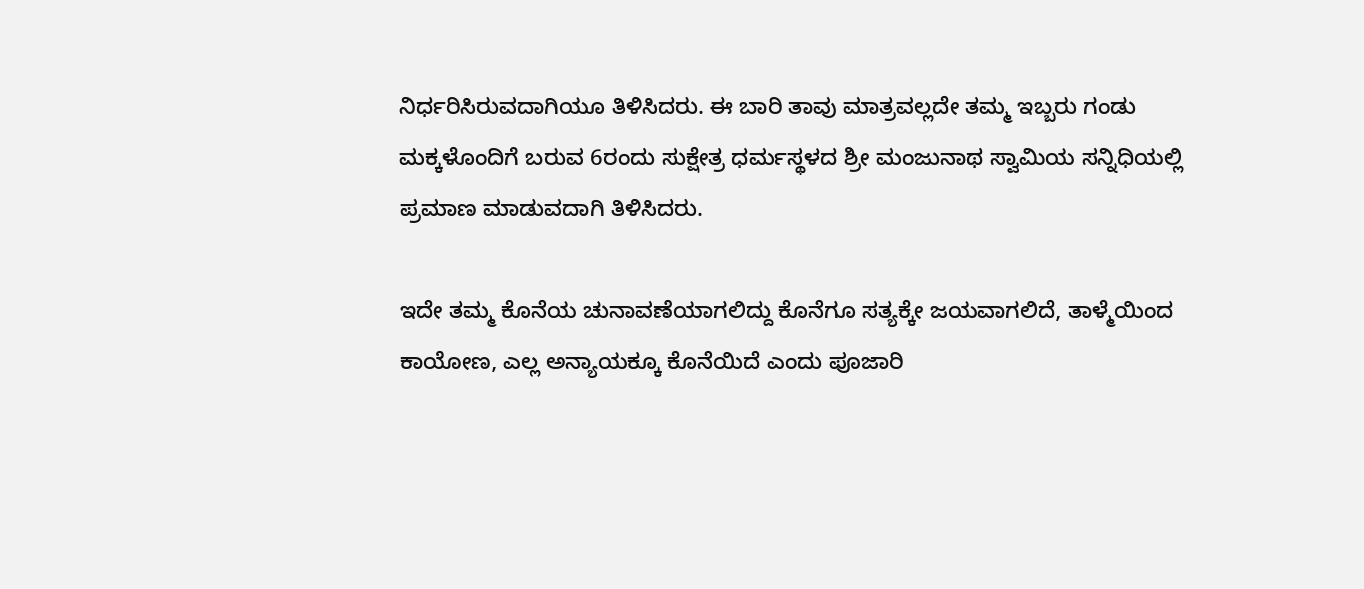ನಿರ್ಧರಿಸಿರುವದಾಗಿಯೂ ತಿಳಿಸಿದರು. ಈ ಬಾರಿ ತಾವು ಮಾತ್ರವಲ್ಲದೇ ತಮ್ಮ ಇಬ್ಬರು ಗಂಡು ಮಕ್ಕಳೊಂದಿಗೆ ಬರುವ 6ರಂದು ಸುಕ್ಷೇತ್ರ ಧರ್ಮಸ್ಥಳದ ಶ್ರೀ ಮಂಜುನಾಥ ಸ್ವಾಮಿಯ ಸನ್ನಿಧಿಯಲ್ಲಿ ಪ್ರಮಾಣ ಮಾಡುವದಾಗಿ ತಿಳಿಸಿದರು.

ಇದೇ ತಮ್ಮ ಕೊನೆಯ ಚುನಾವಣೆಯಾಗಲಿದ್ದು ಕೊನೆಗೂ ಸತ್ಯಕ್ಕೇ ಜಯವಾಗಲಿದೆ, ತಾಳ್ಮೆಯಿಂದ ಕಾಯೋಣ, ಎಲ್ಲ ಅನ್ಯಾಯಕ್ಕೂ ಕೊನೆಯಿದೆ ಎಂದು ಪೂಜಾರಿ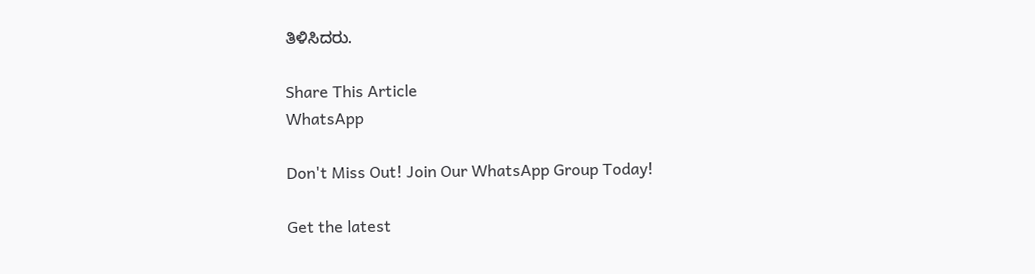ತಿಳಿಸಿದರು.

Share This Article
WhatsApp

Don't Miss Out! Join Our WhatsApp Group Today!

Get the latest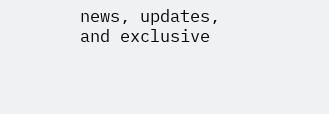news, updates, and exclusive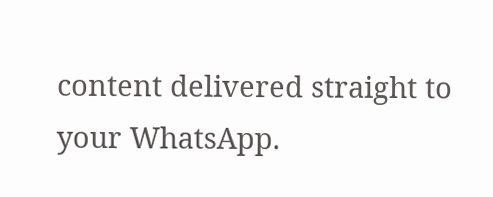content delivered straight to your WhatsApp.